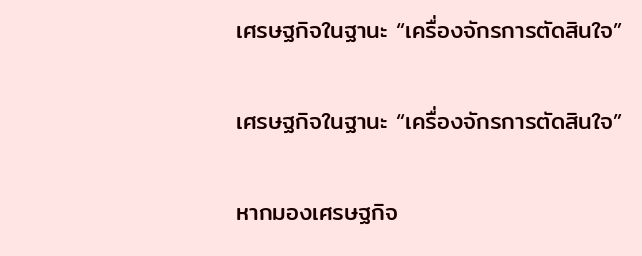เศรษฐกิจในฐานะ “เครื่องจักรการตัดสินใจ”

เศรษฐกิจในฐานะ “เครื่องจักรการตัดสินใจ”

หากมองเศรษฐกิจ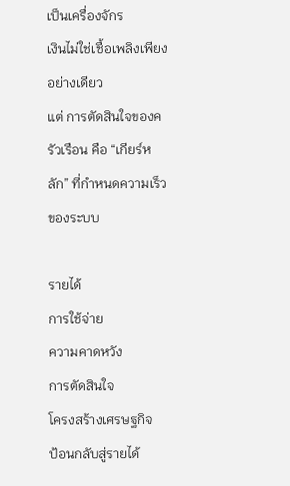เป็นเครื่องจักร
เงินไม่ใช่เชื้อเพลิงเพียงอย่างเดียว
แต่ การตัดสินใจของครัวเรือน คือ “เกียร์หลัก” ที่กำหนดความเร็วของระบบ

รายได้
การใช้จ่าย
ความคาดหวัง
การตัดสินใจ
โครงสร้างเศรษฐกิจ
ป้อนกลับสู่รายได้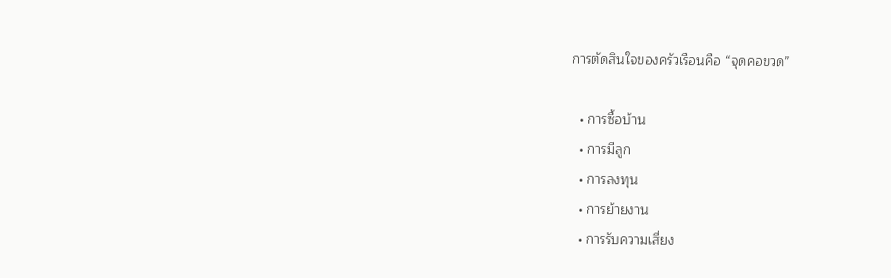การตัดสินใจของครัวเรือนคือ “จุดคอขวด”

  • การซื้อบ้าน
  • การมีลูก
  • การลงทุน
  • การย้ายงาน
  • การรับความเสี่ยง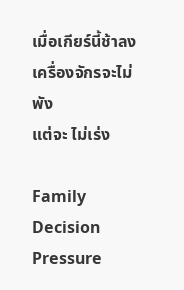เมื่อเกียร์นี้ช้าลง เครื่องจักรจะไม่พัง
แต่จะ ไม่เร่ง

Family Decision Pressure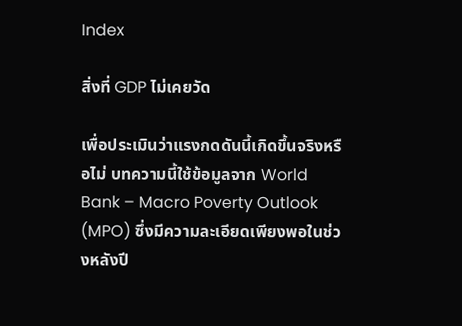Index

สิ่งที่ GDP ไม่เคยวัด

เพื่อประเมินว่าแรงกดดันนี้เกิดขึ้นจริงหรือไม่ บทความนี้ใช้ข้อมูลจาก World Bank – Macro Poverty Outlook (MPO) ซึ่งมีความละเอียดเพียงพอในช่วงหลังปี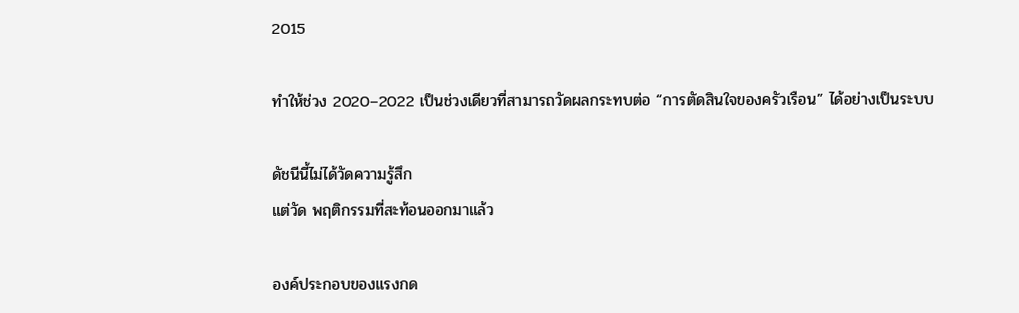2015

ทำให้ช่วง 2020–2022 เป็นช่วงเดียวที่สามารถวัดผลกระทบต่อ “การตัดสินใจของครัวเรือน” ได้อย่างเป็นระบบ

ดัชนีนี้ไม่ได้วัดความรู้สึก
แต่วัด พฤติกรรมที่สะท้อนออกมาแล้ว

องค์ประกอบของแรงกด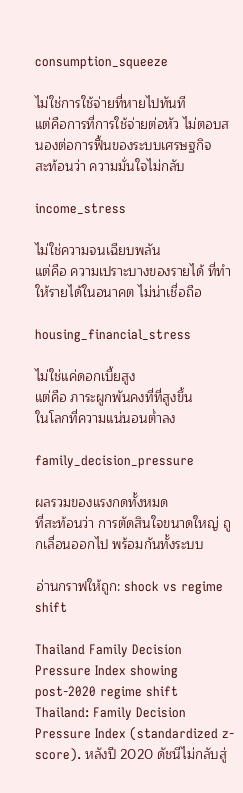consumption_squeeze

ไม่ใช่การใช้จ่ายที่หายไปทันที
แต่คือการที่การใช้จ่ายต่อหัว ไม่ตอบสนองต่อการฟื้นของระบบเศรษฐกิจ
สะท้อนว่า ความมั่นใจไม่กลับ

income_stress

ไม่ใช่ความจนเฉียบพลัน
แต่คือ ความเปราะบางของรายได้ ที่ทำให้รายได้ในอนาคต ไม่น่าเชื่อถือ

housing_financial_stress

ไม่ใช่แค่ดอกเบี้ยสูง
แต่คือ ภาระผูกพันคงที่ที่สูงขึ้น
ในโลกที่ความแน่นอนต่ำลง

family_decision_pressure

ผลรวมของแรงกดทั้งหมด
ที่สะท้อนว่า การตัดสินใจขนาดใหญ่ ถูกเลื่อนออกไป พร้อมกันทั้งระบบ

อ่านกราฟให้ถูก: shock vs regime shift

Thailand Family Decision Pressure Index showing post-2020 regime shift
Thailand: Family Decision Pressure Index (standardized z-score). หลังปี 2020 ดัชนีไม่กลับสู่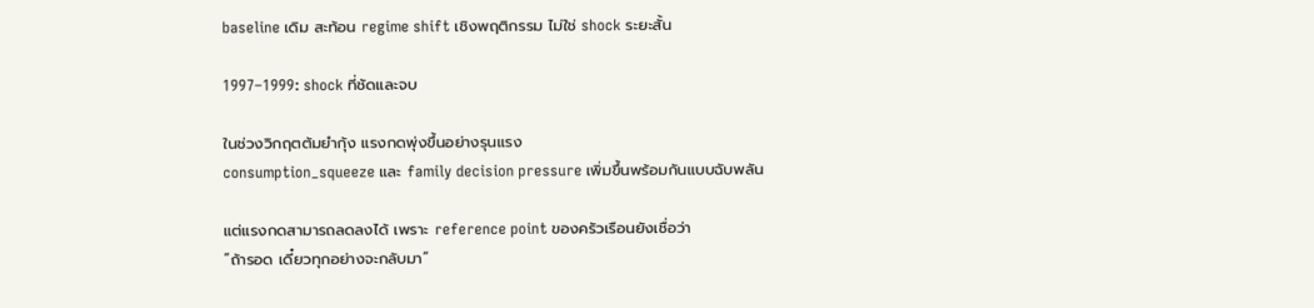baseline เดิม สะท้อน regime shift เชิงพฤติกรรม ไม่ใช่ shock ระยะสั้น

1997–1999: shock ที่ชัดและจบ

ในช่วงวิกฤตต้มยำกุ้ง แรงกดพุ่งขึ้นอย่างรุนแรง
consumption_squeeze และ family decision pressure เพิ่มขึ้นพร้อมกันแบบฉับพลัน

แต่แรงกดสามารถลดลงได้ เพราะ reference point ของครัวเรือนยังเชื่อว่า
“ถ้ารอด เดี๋ยวทุกอย่างจะกลับมา”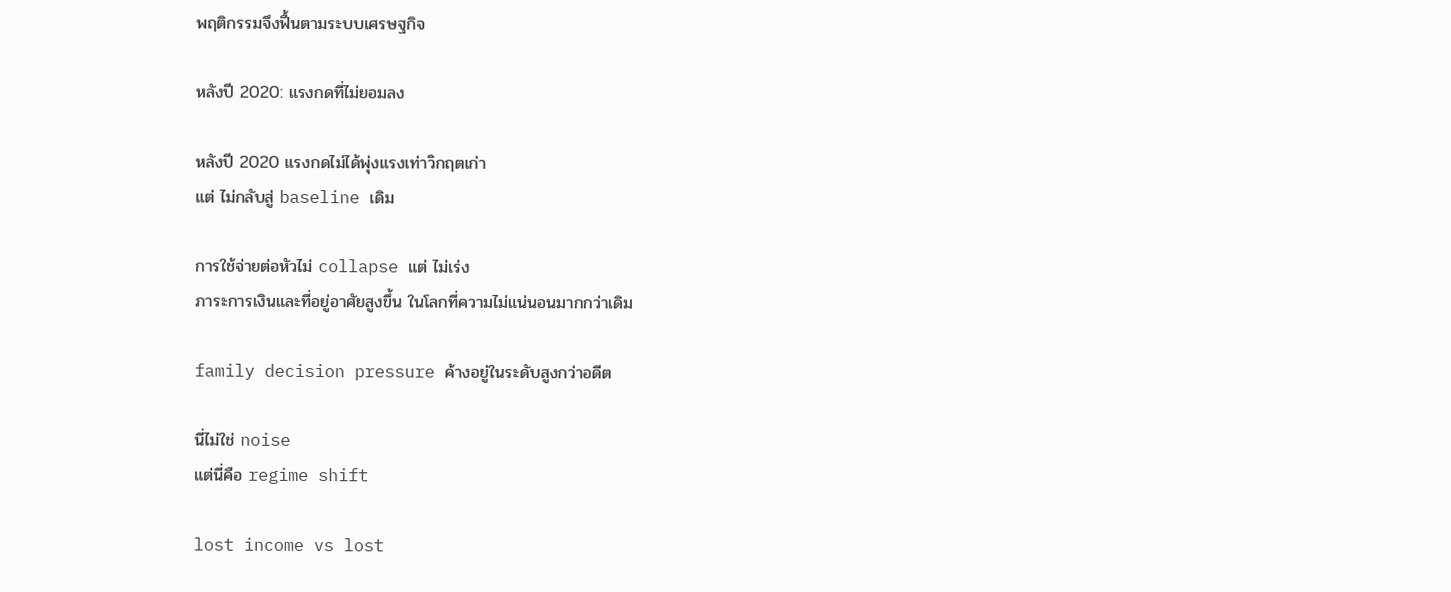พฤติกรรมจึงฟื้นตามระบบเศรษฐกิจ

หลังปี 2020: แรงกดที่ไม่ยอมลง

หลังปี 2020 แรงกดไม่ได้พุ่งแรงเท่าวิกฤตเก่า
แต่ ไม่กลับสู่ baseline เดิม

การใช้จ่ายต่อหัวไม่ collapse แต่ ไม่เร่ง
ภาระการเงินและที่อยู่อาศัยสูงขึ้น ในโลกที่ความไม่แน่นอนมากกว่าเดิม

family decision pressure ค้างอยู่ในระดับสูงกว่าอดีต

นี่ไม่ใช่ noise
แต่นี่คือ regime shift

lost income vs lost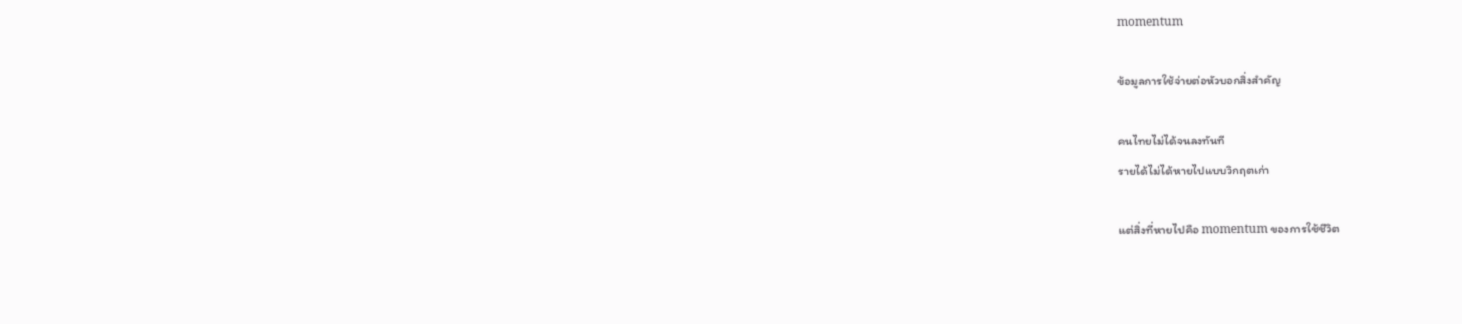momentum

ข้อมูลการใช้จ่ายต่อหัวบอกสิ่งสำคัญ

คนไทยไม่ได้จนลงทันที
รายได้ไม่ได้หายไปแบบวิกฤตเก่า

แต่สิ่งที่หายไปคือ momentum ของการใช้ชีวิต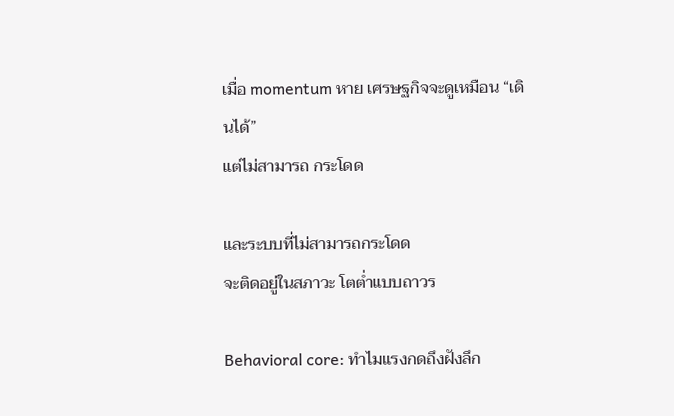เมื่อ momentum หาย เศรษฐกิจจะดูเหมือน “เดินได้”
แต่ไม่สามารถ กระโดด

และระบบที่ไม่สามารถกระโดด
จะติดอยู่ในสภาวะ โตต่ำแบบถาวร

Behavioral core: ทำไมแรงกดถึงฝังลึก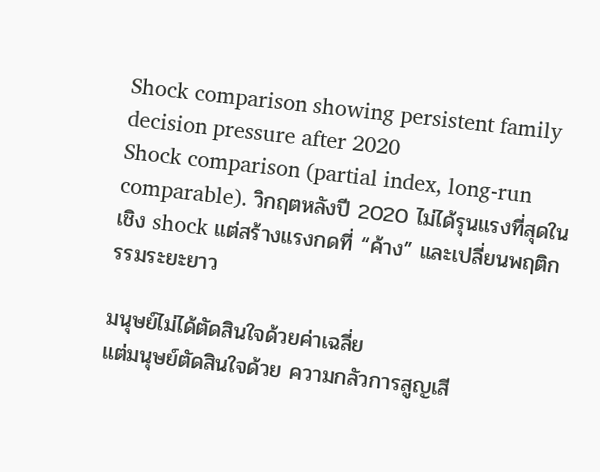Shock comparison showing persistent family decision pressure after 2020
Shock comparison (partial index, long-run comparable). วิกฤตหลังปี 2020 ไม่ได้รุนแรงที่สุดในเชิง shock แต่สร้างแรงกดที่ “ค้าง” และเปลี่ยนพฤติกรรมระยะยาว

มนุษย์ไม่ได้ตัดสินใจด้วยค่าเฉลี่ย
แต่มนุษย์ตัดสินใจด้วย ความกลัวการสูญเสี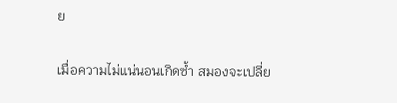ย

เมื่อความไม่แน่นอนเกิดซ้ำ สมองจะเปลี่ย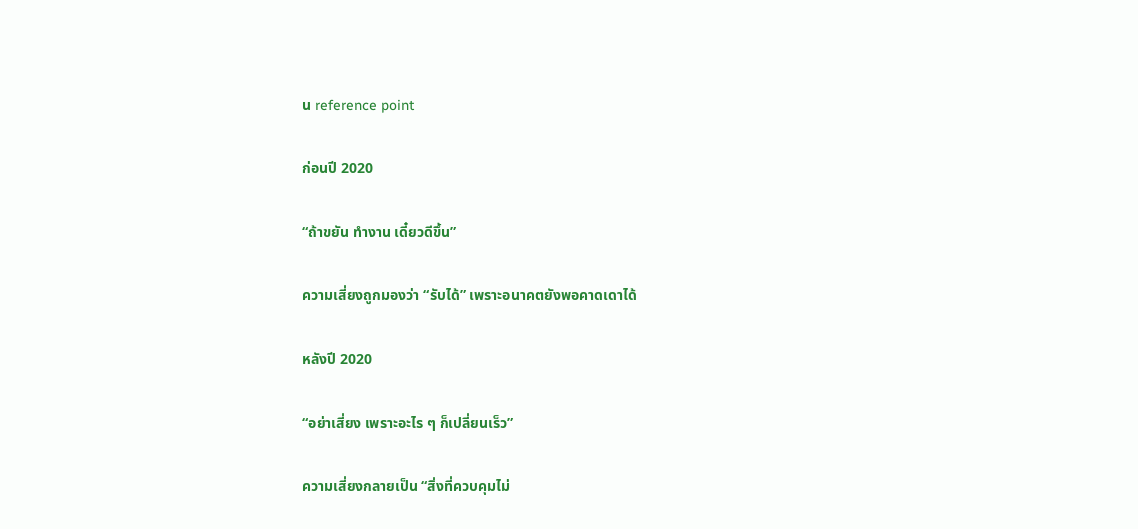น reference point

ก่อนปี 2020

“ถ้าขยัน ทำงาน เดี๋ยวดีขึ้น”

ความเสี่ยงถูกมองว่า “รับได้” เพราะอนาคตยังพอคาดเดาได้

หลังปี 2020

“อย่าเสี่ยง เพราะอะไร ๆ ก็เปลี่ยนเร็ว”

ความเสี่ยงกลายเป็น “สิ่งที่ควบคุมไม่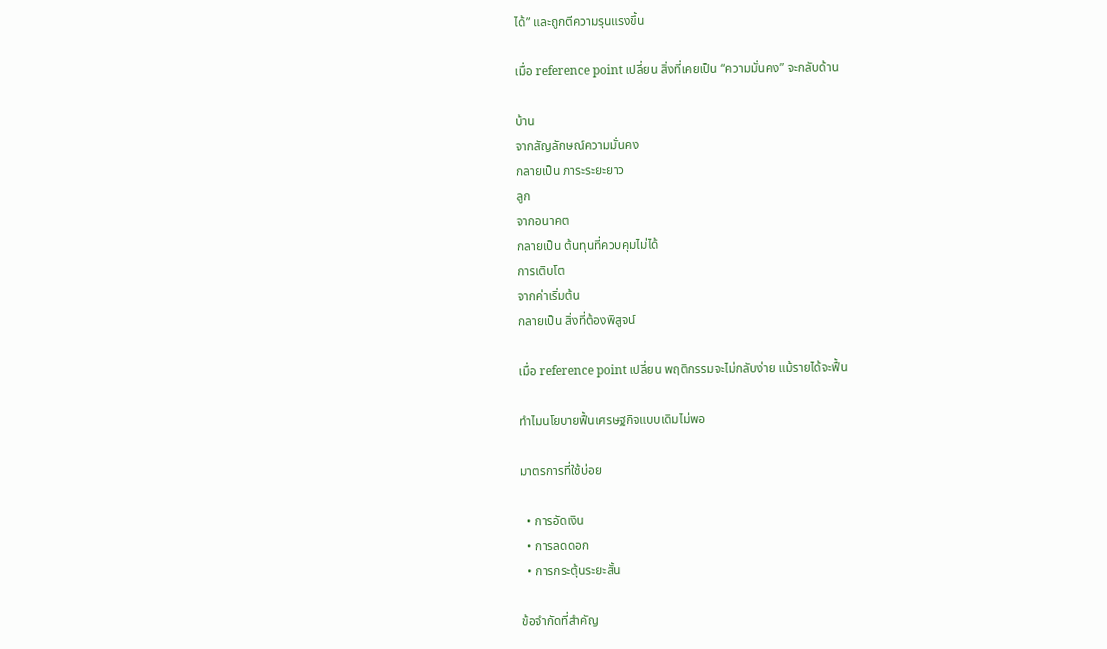ได้” และถูกตีความรุนแรงขึ้น

เมื่อ reference point เปลี่ยน สิ่งที่เคยเป็น “ความมั่นคง” จะกลับด้าน

บ้าน
จากสัญลักษณ์ความมั่นคง
กลายเป็น ภาระระยะยาว
ลูก
จากอนาคต
กลายเป็น ต้นทุนที่ควบคุมไม่ได้
การเติบโต
จากค่าเริ่มต้น
กลายเป็น สิ่งที่ต้องพิสูจน์

เมื่อ reference point เปลี่ยน พฤติกรรมจะไม่กลับง่าย แม้รายได้จะฟื้น

ทำไมนโยบายฟื้นเศรษฐกิจแบบเดิมไม่พอ

มาตรการที่ใช้บ่อย

  • การอัดเงิน
  • การลดดอก
  • การกระตุ้นระยะสั้น

ข้อจำกัดที่สำคัญ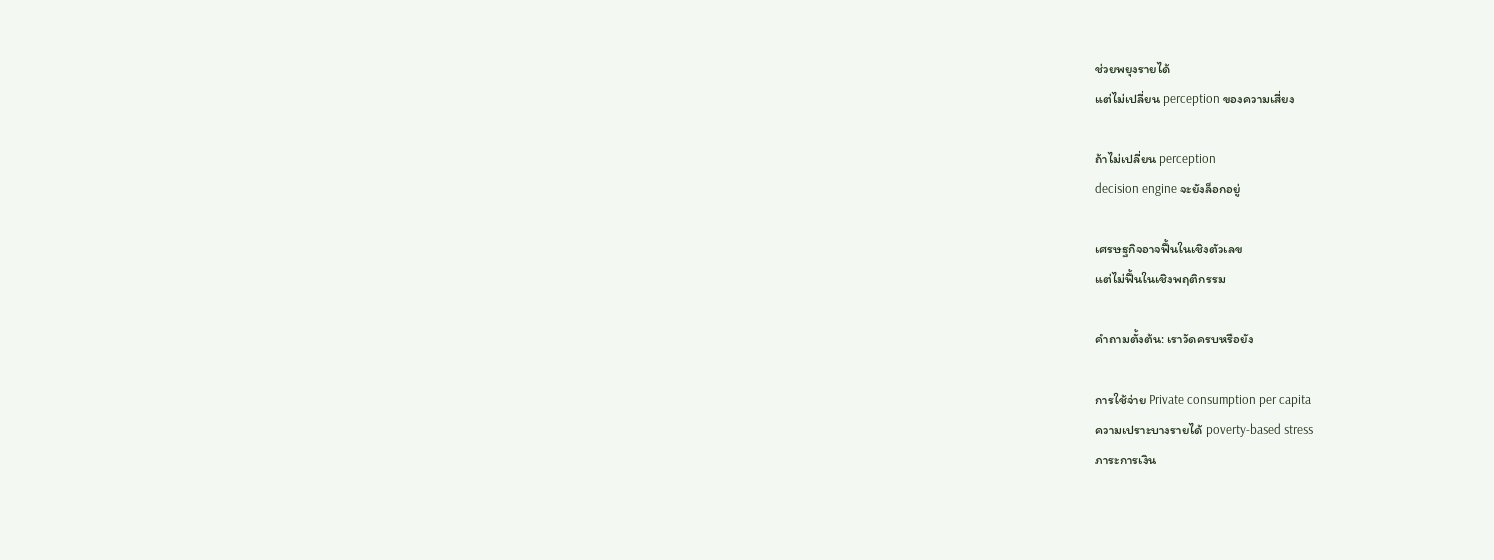ช่วยพยุงรายได้
แต่ไม่เปลี่ยน perception ของความเสี่ยง

ถ้าไม่เปลี่ยน perception
decision engine จะยังล็อกอยู่

เศรษฐกิจอาจฟื้นในเชิงตัวเลข
แต่ไม่ฟื้นในเชิงพฤติกรรม

คำถามตั้งต้น: เราวัดครบหรือยัง

การใช้จ่าย Private consumption per capita
ความเปราะบางรายได้ poverty-based stress
ภาระการเงิน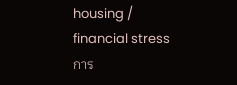housing / financial stress
การ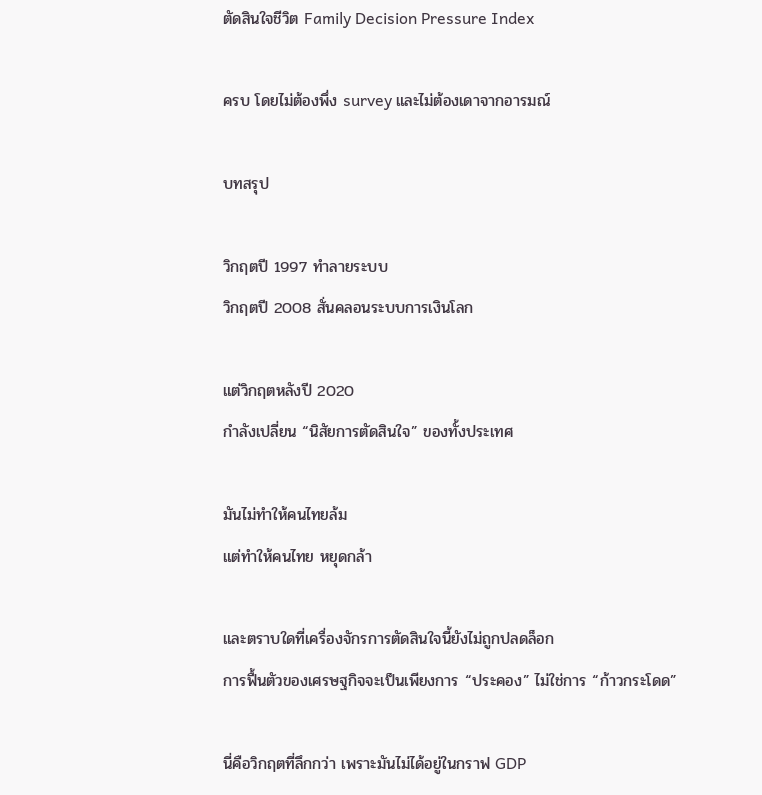ตัดสินใจชีวิต Family Decision Pressure Index

ครบ โดยไม่ต้องพึ่ง survey และไม่ต้องเดาจากอารมณ์

บทสรุป

วิกฤตปี 1997 ทำลายระบบ
วิกฤตปี 2008 สั่นคลอนระบบการเงินโลก

แต่วิกฤตหลังปี 2020
กำลังเปลี่ยน “นิสัยการตัดสินใจ” ของทั้งประเทศ

มันไม่ทำให้คนไทยล้ม
แต่ทำให้คนไทย หยุดกล้า

และตราบใดที่เครื่องจักรการตัดสินใจนี้ยังไม่ถูกปลดล็อก
การฟื้นตัวของเศรษฐกิจจะเป็นเพียงการ “ประคอง” ไม่ใช่การ “ก้าวกระโดด”

นี่คือวิกฤตที่ลึกกว่า เพราะมันไม่ได้อยู่ในกราฟ GDP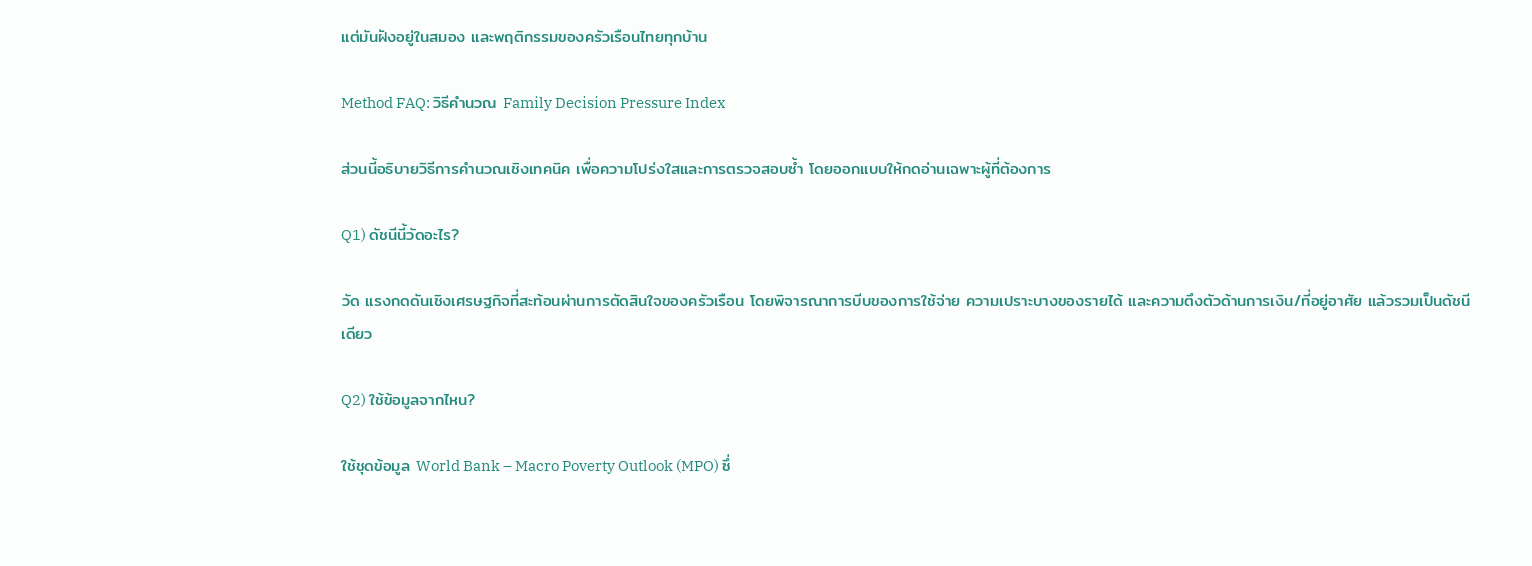แต่มันฝังอยู่ในสมอง และพฤติกรรมของครัวเรือนไทยทุกบ้าน

Method FAQ: วิธีคำนวณ Family Decision Pressure Index

ส่วนนี้อธิบายวิธีการคำนวณเชิงเทคนิค เพื่อความโปร่งใสและการตรวจสอบซ้ำ โดยออกแบบให้กดอ่านเฉพาะผู้ที่ต้องการ

Q1) ดัชนีนี้วัดอะไร?

วัด แรงกดดันเชิงเศรษฐกิจที่สะท้อนผ่านการตัดสินใจของครัวเรือน โดยพิจารณาการบีบของการใช้จ่าย ความเปราะบางของรายได้ และความตึงตัวด้านการเงิน/ที่อยู่อาศัย แล้วรวมเป็นดัชนีเดียว

Q2) ใช้ข้อมูลจากไหน?

ใช้ชุดข้อมูล World Bank – Macro Poverty Outlook (MPO) ซึ่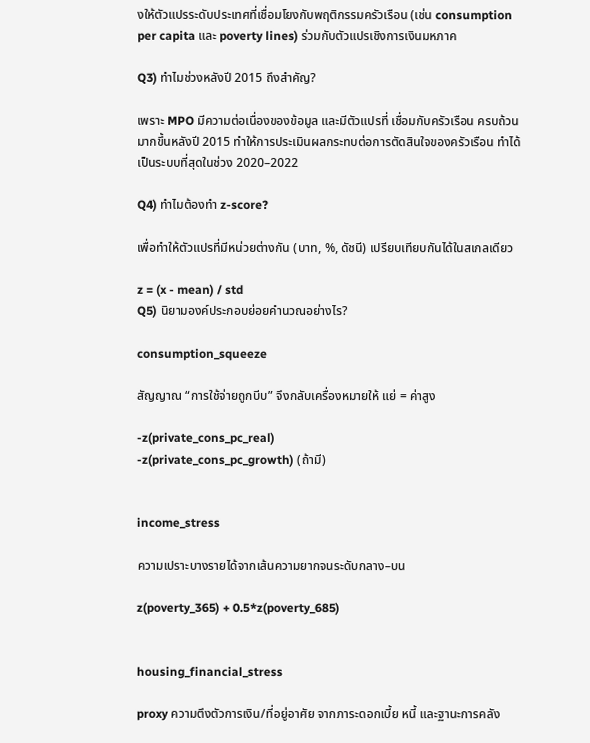งให้ตัวแปรระดับประเทศที่เชื่อมโยงกับพฤติกรรมครัวเรือน (เช่น consumption per capita และ poverty lines) ร่วมกับตัวแปรเชิงการเงินมหภาค

Q3) ทำไมช่วงหลังปี 2015 ถึงสำคัญ?

เพราะ MPO มีความต่อเนื่องของข้อมูล และมีตัวแปรที่ เชื่อมกับครัวเรือน ครบถ้วนมากขึ้นหลังปี 2015 ทำให้การประเมินผลกระทบต่อการตัดสินใจของครัวเรือน ทำได้เป็นระบบที่สุดในช่วง 2020–2022

Q4) ทำไมต้องทำ z-score?

เพื่อทำให้ตัวแปรที่มีหน่วยต่างกัน (บาท, %, ดัชนี) เปรียบเทียบกันได้ในสเกลเดียว

z = (x - mean) / std
Q5) นิยามองค์ประกอบย่อยคำนวณอย่างไร?

consumption_squeeze

สัญญาณ “การใช้จ่ายถูกบีบ” จึงกลับเครื่องหมายให้ แย่ = ค่าสูง

-z(private_cons_pc_real)
-z(private_cons_pc_growth) (ถ้ามี)


income_stress

ความเปราะบางรายได้จากเส้นความยากจนระดับกลาง–บน

z(poverty_365) + 0.5*z(poverty_685)


housing_financial_stress

proxy ความตึงตัวการเงิน/ที่อยู่อาศัย จากภาระดอกเบี้ย หนี้ และฐานะการคลัง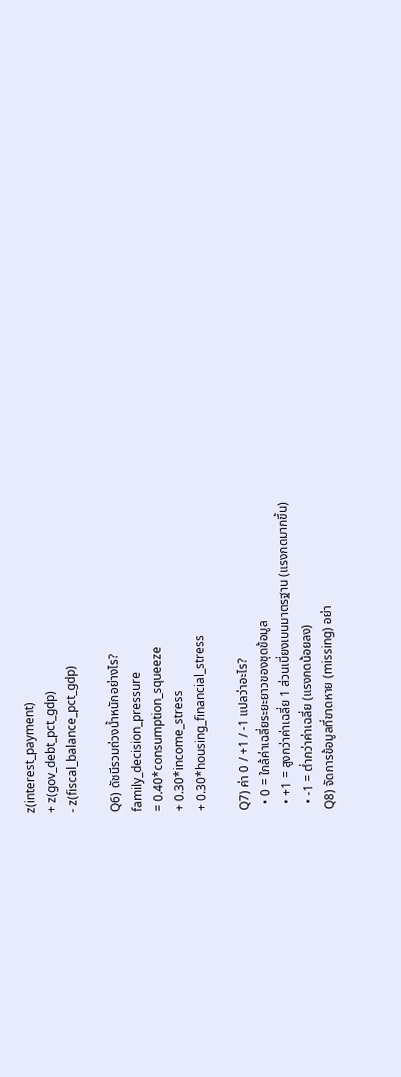z(interest_payment)
+ z(gov_debt_pct_gdp)
- z(fiscal_balance_pct_gdp)

Q6) ดัชนีรวมถ่วงน้ำหนักอย่างไร?
family_decision_pressure
= 0.40*consumption_squeeze
+ 0.30*income_stress
+ 0.30*housing_financial_stress

Q7) ค่า 0 / +1 / -1 แปลว่าอะไร?
  • 0 = ใกล้ค่าเฉลี่ยระยะยาวของชุดข้อมูล
  • +1 = สูงกว่าค่าเฉลี่ย 1 ส่วนเบี่ยงเบนมาตรฐาน (แรงกดมากขึ้น)
  • -1 = ต่ำกว่าค่าเฉลี่ย (แรงกดน้อยลง)
Q8) จัดการข้อมูลที่ขาดหาย (missing) อย่า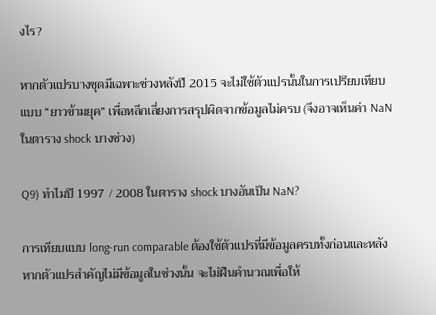งไร?

หากตัวแปรบางชุดมีเฉพาะช่วงหลังปี 2015 จะไม่ใช้ตัวแปรนั้นในการเปรียบเทียบ แบบ “ยาวข้ามยุค” เพื่อหลีกเลี่ยงการสรุปผิดจากข้อมูลไม่ครบ (จึงอาจเห็นค่า NaN ในตาราง shock บางช่วง)

Q9) ทำไมปี 1997 / 2008 ในตาราง shock บางอันเป็น NaN?

การเทียบแบบ long-run comparable ต้องใช้ตัวแปรที่มีข้อมูลครบทั้งก่อนและหลัง หากตัวแปรสำคัญไม่มีข้อมูลในช่วงนั้น จะไม่ฝืนคำนวณเพื่อให้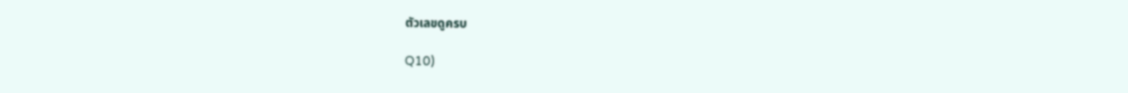ตัวเลขดูครบ

Q10)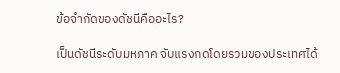ข้อจำกัดของดัชนีคืออะไร?

เป็นดัชนีระดับมหภาค จับแรงกดโดยรวมของประเทศได้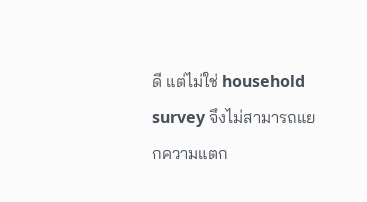ดี แต่ไม่ใช่ household survey จึงไม่สามารถแยกความแตก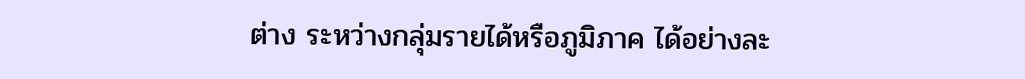ต่าง ระหว่างกลุ่มรายได้หรือภูมิภาค ได้อย่างละ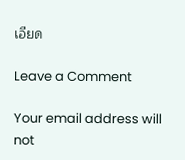เอียด

Leave a Comment

Your email address will not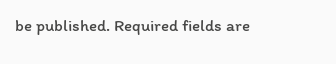be published. Required fields are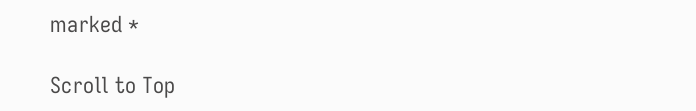marked *

Scroll to Top